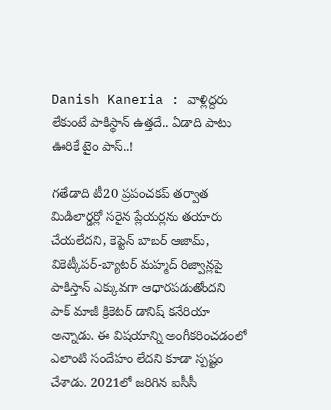Danish Kaneria : వాళ్లిద్దరు లేకుంటే పాకిస్థాన్ ఉత్తదే.. ఏడాది పాటు ఊరికే టైం పాస్..!

గతేడాది టీ20 ప్రపంచకప్ తర్వాత మిడిలార్డర్లో సరైన ప్లేయర్లను తయారు చేయలేదని, కెప్టెన్ బాబర్ ఆజామ్, వికెట్కీపర్-బ్యాటర్ మహ్మద్ రిజ్వాన్లపై పాకిస్తాన్ ఎక్కువగా ఆధారపడుతోందని పాక్ మాజీ క్రికెటర్ డానిష్ కనేరియా అన్నాడు. ఈ విషయాన్ని అంగీకరించడంలో ఎలాంటి సందేహం లేదని కూడా స్పష్టం చేశాడు. 2021లో జరిగిన ఐసీసీ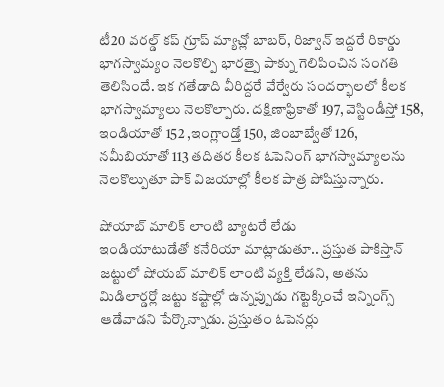టీ20 వరల్డ్ కప్ గ్రూప్ మ్యాచ్లో బాబర్, రిజ్వాన్ ఇద్దరే రికార్డు భాగస్వామ్యం నెలకొల్పి భారత్పై పాక్ను గెలిపించిన సంగతి తెలిసిందే. ఇక గతేడాది వీరిద్దరే వేర్వేరు సందర్భాలలో కీలక భాగస్వామ్యాలు నెలకొల్పారు. దక్షిణాఫ్రికాతో 197, వెస్టిండీస్తో 158, ఇండియాతో 152 ,ఇంగ్లాండ్తో 150, జింబాబ్వేతో 126, నమీబియాతో 113 తదితర కీలక ఓపెనింగ్ భాగస్వామ్యాలను నెలకొల్పుతూ పాక్ విజయాల్లో కీలక పాత్ర పోషిస్తున్నారు.

షోయాబ్ మాలిక్ లాంటి బ్యాటరే లేడు
ఇండియాటుడేతో కనేరియా మాట్లాడుతూ.. ప్రస్తుత పాకిస్తాన్ జట్టులో షోయబ్ మాలిక్ లాంటి వ్యక్తి లేడని, అతను మిడిలార్డర్లో జట్టు కష్టాల్లో ఉన్నప్పుడు గట్టెక్కించే ఇన్నింగ్స్ ఆడేవాడని పేర్కొన్నాడు. ప్రస్తుతం ఓపెనర్లు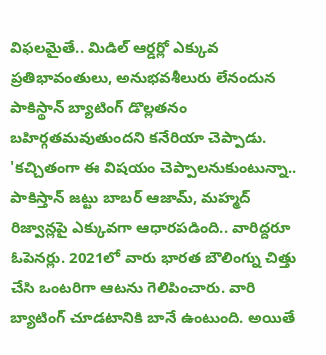విఫలమైతే.. మిడిల్ ఆర్డర్లో ఎక్కువ ప్రతిభావంతులు, అనుభవశీలురు లేనందున పాకిస్థాన్ బ్యాటింగ్ డొల్లతనం బహిర్గతమవుతుందని కనేరియా చెప్పాడు. 'కచ్చితంగా ఈ విషయం చెప్పాలనుకుంటున్నా.. పాకిస్తాన్ జట్టు బాబర్ ఆజామ్, మహ్మద్ రిజ్వాన్లపై ఎక్కువగా ఆధారపడింది.. వారిద్దరూ ఓపెనర్లు. 2021లో వారు భారత బౌలింగ్ను చిత్తు చేసి ఒంటరిగా ఆటను గెలిపించారు. వారి బ్యాటింగ్ చూడటానికి బానే ఉంటుంది. అయితే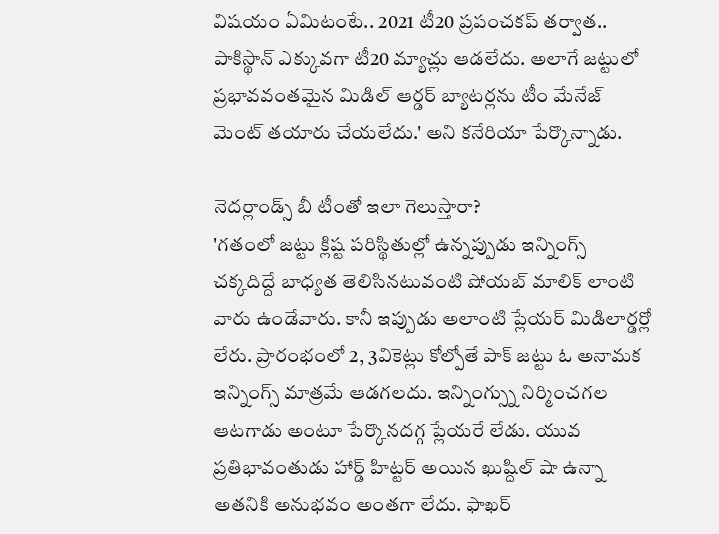విషయం ఏమిటంటే.. 2021 టీ20 ప్రపంచకప్ తర్వాత.. పాకిస్థాన్ ఎక్కువగా టీ20 మ్యాచ్లు ఆడలేదు. అలాగే జట్టులో ప్రభావవంతమైన మిడిల్ ఆర్డర్ బ్యాటర్లను టీం మేనేజ్ మెంట్ తయారు చేయలేదు.' అని కనేరియా పేర్కొన్నాడు.

నెదర్లాండ్స్ బీ టీంతో ఇలా గెలుస్తారా?
'గతంలో జట్టు క్లిష్ట పరిస్థితుల్లో ఉన్నప్పుడు ఇన్నింగ్స్ చక్కదిద్దే బాధ్యత తెలిసినటువంటి షోయబ్ మాలిక్ లాంటి వారు ఉండేవారు. కానీ ఇప్పుడు అలాంటి ప్లేయర్ మిడిలార్డర్లో లేరు. ప్రారంభంలో 2, 3వికెట్లు కోల్పోతే పాక్ జట్టు ఓ అనామక ఇన్నింగ్స్ మాత్రమే ఆడగలదు. ఇన్నింగ్స్ను నిర్మించగల ఆటగాడు అంటూ పేర్కొనదగ్గ ప్లేయరే లేడు. యువ ప్రతిభావంతుడు హార్డ్ హిట్టర్ అయిన ఖుష్దిల్ షా ఉన్నా అతనికి అనుభవం అంతగా లేదు. ఫాఖర్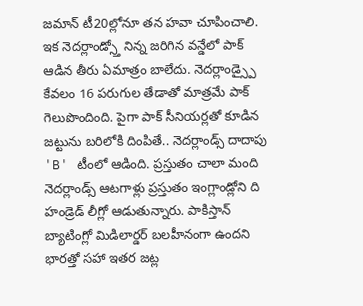జమాన్ టీ20ల్లోనూ తన హవా చూపించాలి. ఇక నెదర్లాండ్స్తో నిన్న జరిగిన వన్డేలో పాక్ ఆడిన తీరు ఏమాత్రం బాలేదు. నెదర్లాండ్స్పై కేవలం 16 పరుగుల తేడాతో మాత్రమే పాక్ గెలుపొందింది. పైగా పాక్ సీనియర్లతో కూడిన జట్టును బరిలోకి దింపితే.. నెదర్లాండ్స్ దాదాపు 'B' టీంలో ఆడింది. ప్రస్తుతం చాలా మంది నెదర్లాండ్స్ ఆటగాళ్లు ప్రస్తుతం ఇంగ్లాండ్లోని ది హండ్రెడ్ లీగ్లో ఆడుతున్నారు. పాకిస్తాన్ బ్యాటింగ్లో మిడిలార్డర్ బలహీనంగా ఉందని భారత్తో సహా ఇతర జట్ల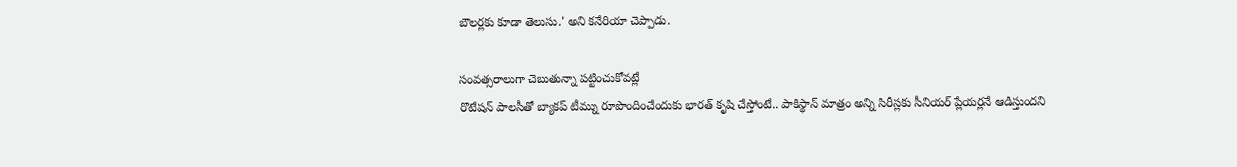బౌలర్లకు కూడా తెలుసు.' అని కనేరియా చెప్పాడు.

సంవత్సరాలుగా చెబుతున్నా పట్టించుకోవట్లే
రొటేషన్ పాలసీతో బ్యాకప్ టీమ్ను రూపొందించేందుకు భారత్ కృషి చేస్తోంటే.. పాకిస్థాన్ మాత్రం అన్ని సిరీస్లకు సీనియర్ ప్లేయర్లనే ఆడిస్తుందని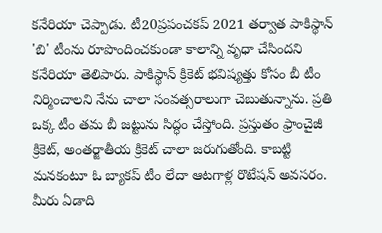కనేరియా చెప్పాడు. టీ20ప్రపంచకప్ 2021 తర్వాత పాకిస్థాన్ 'బి' టీంను రూపొందించకుండా కాలాన్ని వృధా చేసిందని కనేరియా తెలిపారు. పాకిస్థాన్ క్రికెట్ భవిష్యత్తు కోసం బీ టీం నిర్మించాలని నేను చాలా సంవత్సరాలుగా చెబుతున్నాను. ప్రతి ఒక్క టీం తమ బీ జట్టును సిద్ధం చేస్తోంది. ప్రస్తుతం ఫ్రాంచైజీ క్రికెట్, అంతర్జాతీయ క్రికెట్ చాలా జరుగుతోంది. కాబట్టి మనకంటూ ఓ బ్యాకప్ టీం లేదా ఆటగాళ్ల రొటేషన్ అవసరం. మీరు ఏడాది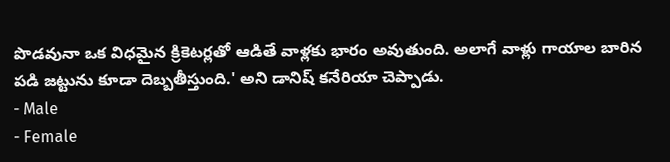పొడవునా ఒక విధమైన క్రికెటర్లతో ఆడితే వాళ్లకు భారం అవుతుంది. అలాగే వాళ్లు గాయాల బారిన పడి జట్టును కూడా దెబ్బతీస్తుంది.' అని డానిష్ కనేరియా చెప్పాడు.
- Male
- Female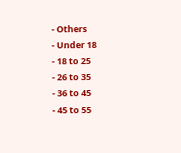- Others
- Under 18
- 18 to 25
- 26 to 35
- 36 to 45
- 45 to 55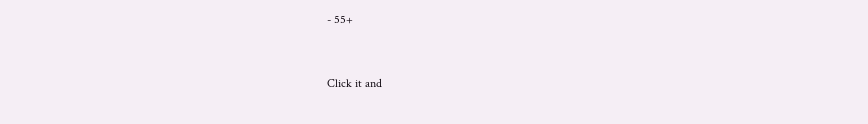- 55+


Click it and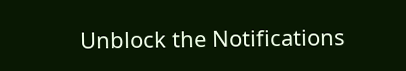Unblock the Notifications